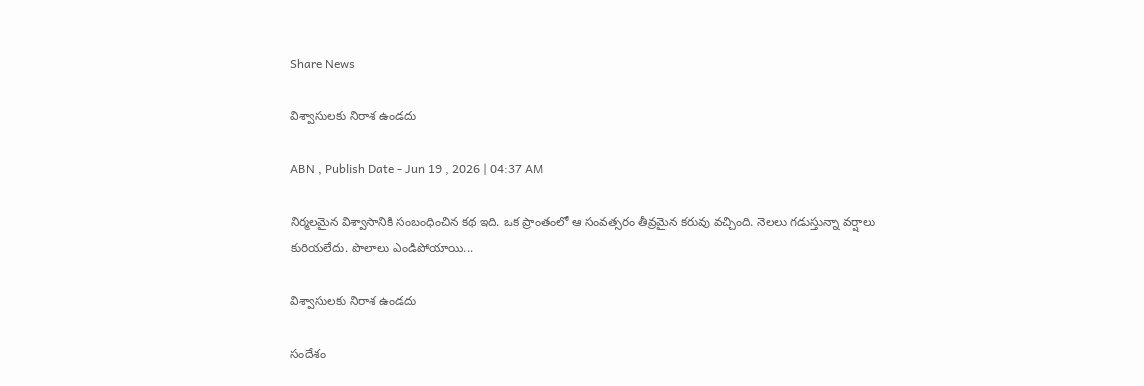Share News

విశ్వాసులకు నిరాశ ఉండదు

ABN , Publish Date - Jun 19 , 2026 | 04:37 AM

నిర్మలమైన విశ్వాసానికి సంబంధించిన కథ ఇది. ఒక ప్రాంతంలో ఆ సంవత్సరం తీవ్రమైన కరువు వచ్చింది. నెలలు గడుస్తున్నా వర్షాలు కురియలేదు. పొలాలు ఎండిపోయాయి...

విశ్వాసులకు నిరాశ ఉండదు

సందేశం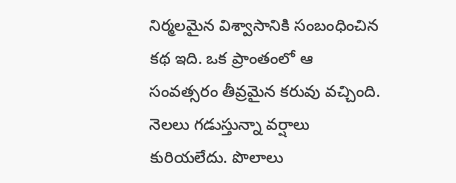నిర్మలమైన విశ్వాసానికి సంబంధించిన కథ ఇది. ఒక ప్రాంతంలో ఆ సంవత్సరం తీవ్రమైన కరువు వచ్చింది. నెలలు గడుస్తున్నా వర్షాలు కురియలేదు. పొలాలు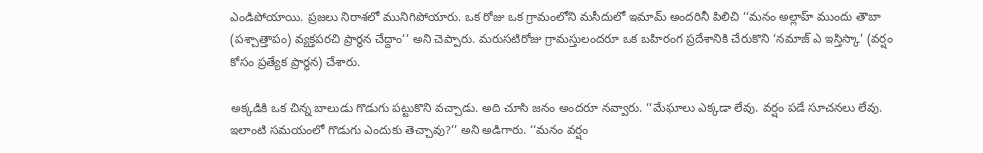ఎండిపోయాయి. ప్రజలు నిరాశలో మునిగిపోయారు. ఒక రోజు ఒక గ్రామంలోని మసీదులో ఇమామ్‌ అందరినీ పిలిచి ‘‘మనం అల్లాహ్‌ ముందు తౌబా (పశ్చాత్తాపం) వ్యక్తపరచి ప్రార్థన చేద్దాం’’ అని చెప్పారు. మరుసటిరోజు గ్రామస్తులందరూ ఒక బహిరంగ ప్రదేశానికి చేరుకొని ‘నమాజ్‌ ఎ ఇస్తిస్కా’ (వర్షం కోసం ప్రత్యేక ప్రార్థన) చేశారు.

అక్కడికి ఒక చిన్న బాలుడు గొడుగు పట్టుకొని వచ్చాడు. అది చూసి జనం అందరూ నవ్వారు. ‘‘మేఘాలు ఎక్కడా లేవు. వర్షం పడే సూచనలు లేవు. ఇలాంటి సమయంలో గొడుగు ఎందుకు తెచ్చావు?’’ అని అడిగారు. ‘‘మనం వర్షం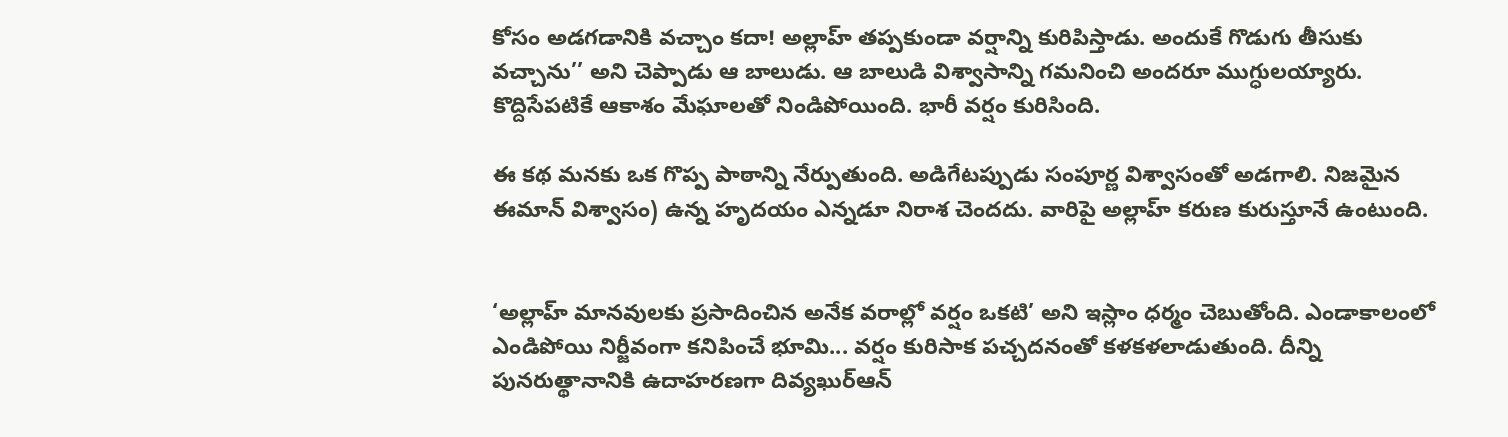కోసం అడగడానికి వచ్చాం కదా! అల్లాహ్‌ తప్పకుండా వర్షాన్ని కురిపిస్తాడు. అందుకే గొడుగు తీసుకు వచ్చాను’’ అని చెప్పాడు ఆ బాలుడు. ఆ బాలుడి విశ్వాసాన్ని గమనించి అందరూ ముగ్ధులయ్యారు. కొద్దిసేపటికే ఆకాశం మేఘాలతో నిండిపోయింది. భారీ వర్షం కురిసింది.

ఈ కథ మనకు ఒక గొప్ప పాఠాన్ని నేర్పుతుంది. అడిగేటప్పుడు సంపూర్ణ విశ్వాసంతో అడగాలి. నిజమైన ఈమాన్‌ విశ్వాసం) ఉన్న హృదయం ఎన్నడూ నిరాశ చెందదు. వారిపై అల్లాహ్‌ కరుణ కురుస్తూనే ఉంటుంది.


‘అల్లాహ్‌ మానవులకు ప్రసాదించిన అనేక వరాల్లో వర్షం ఒకటి’ అని ఇస్లాం ధర్మం చెబుతోంది. ఎండాకాలంలో ఎండిపోయి నిర్జీవంగా కనిపించే భూమి... వర్షం కురిసాక పచ్చదనంతో కళకళలాడుతుంది. దీన్ని పునరుత్థానానికి ఉదాహరణగా దివ్యఖుర్‌ఆన్‌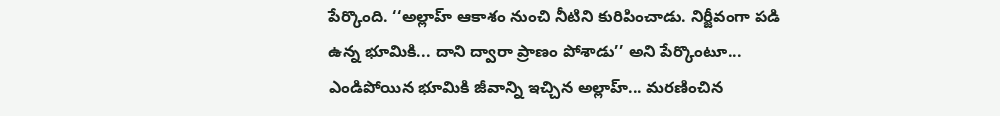పేర్కొంది. ‘‘అల్లాహ్‌ ఆకాశం నుంచి నీటిని కురిపించాడు. నిర్జీవంగా పడి ఉన్న భూమికి... దాని ద్వారా ప్రాణం పోశాడు’’ అని పేర్కొంటూ... ఎండిపోయిన భూమికి జీవాన్ని ఇచ్చిన అల్లాహ్‌... మరణించిన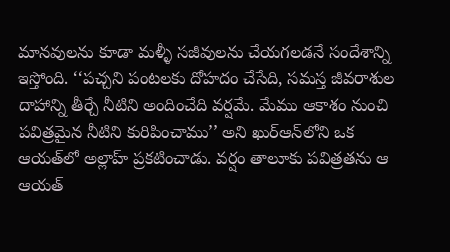మానవులను కూడా మళ్ళీ సజీవులను చేయగలడనే సందేశాన్ని ఇస్తోంది. ‘‘పచ్చని పంటలకు దోహదం చేసేది, సమస్త జీవరాశుల దాహాన్ని తీర్చే నీటిని అందించేది వర్షమే. మేము ఆకాశం నుంచి పవిత్రమైన నీటిని కురిపించాము’’ అని ఖుర్‌ఆన్‌లోని ఒక ఆయత్‌లో అల్లాహ్‌ ప్రకటించాడు. వర్షం తాలూకు పవిత్రతను ఆ ఆయత్‌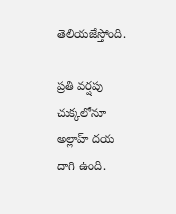తెలియజేస్తోంది.

ప్రతి వర్షపు చుక్కలోనూ అల్లాహ్‌ దయ దాగి ఉంది.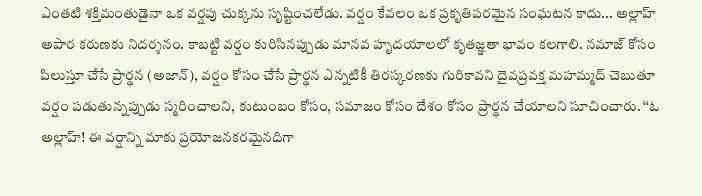ఎంతటి శక్తిమంతుడైనా ఒక వర్షపు చుక్కను సృష్టించలేడు. వర్షం కేవలం ఒక ప్రకృతిపరమైన సంఘటన కాదు... అల్లాహ్‌ అపార కరుణకు నిదర్శనం. కాబట్టి వర్షం కురిసినప్పుడు మానవ హృదయాలలో కృతజ్ఞతా భావం కలగాలి. నమాజ్‌ కోసం పిలుస్తూ చేసే ప్రార్థన (అజాన్‌), వర్షం కోసం చేసే ప్రార్థన ఎన్నటికీ తిరస్కరణకు గురికావని దైవప్రవక్త మహమ్మద్‌ చెబుతూ వర్షం పడుతున్నప్పుడు స్మరించాలని, కుటుంబం కోసం, సమాజం కోసం దేశం కోసం ప్రార్థన చేయాలని సూచించారు. ‘‘ఓ అల్లాహ్‌! ఈ వర్షాన్ని మాకు ప్రయోజనకరమైనదిగా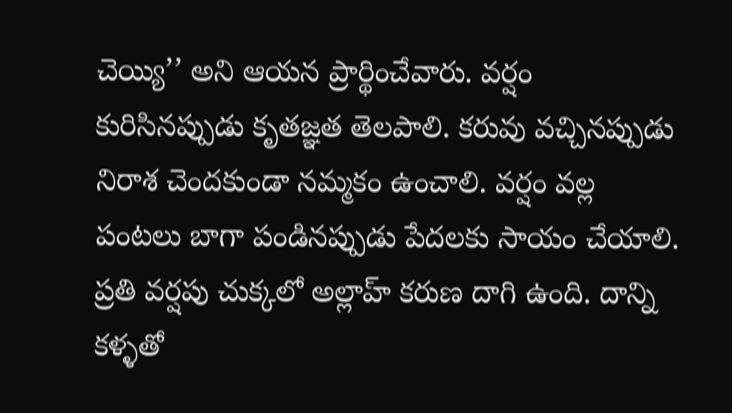చెయ్యి’’ అని ఆయన ప్రార్థించేవారు. వర్షం కురిసినప్పుడు కృతజ్ఞత తెలపాలి. కరువు వచ్చినప్పుడు నిరాశ చెందకుండా నమ్మకం ఉంచాలి. వర్షం వల్ల పంటలు బాగా పండినప్పుడు పేదలకు సాయం చేయాలి. ప్రతి వర్షపు చుక్కలో అల్లాహ్‌ కరుణ దాగి ఉంది. దాన్ని కళ్ళతో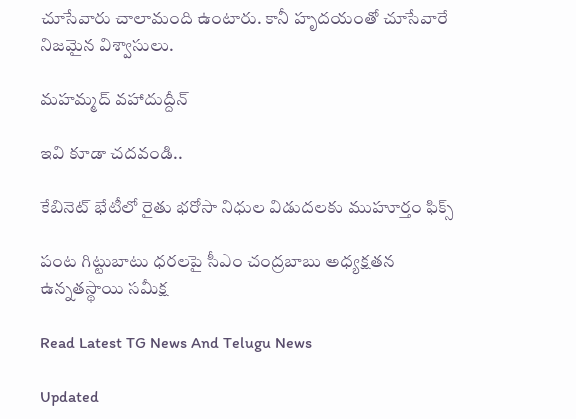చూసేవారు చాలామంది ఉంటారు. కానీ హృదయంతో చూసేవారే నిజమైన విశ్వాసులు.

మహమ్మద్‌ వహాదుద్దీన్‌

ఇవి కూడా చదవండి..

కేబినెట్ భేటీలో రైతు భరోసా నిధుల విడుదలకు ముహూర్తం ఫిక్స్

పంట గిట్టుబాటు ధరలపై సీఎం చంద్రబాబు అధ్యక్షతన ఉన్నతస్థాయి సమీక్ష

Read Latest TG News And Telugu News

Updated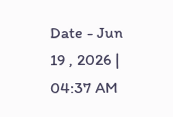Date - Jun 19 , 2026 | 04:37 AM